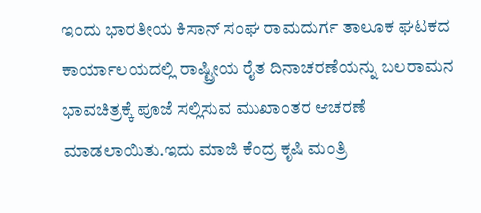ಇಂದು ಭಾರತೀಯ ಕಿಸಾನ್ ಸಂಘ ರಾಮದುರ್ಗ ತಾಲೂಕ ಘಟಕದ ಕಾರ್ಯಾಲಯದಲ್ಲಿ ರಾಷ್ಟ್ರೀಯ ರೈತ ದಿನಾಚರಣೆಯನ್ನು ಬಲರಾಮನ ಭಾವಚಿತ್ರಕ್ಕೆ ಪೂಜೆ ಸಲ್ಲಿಸುವ ಮುಖಾಂತರ ಆಚರಣೆ ಮಾಡಲಾಯಿತು.ಇದು ಮಾಜಿ ಕೆಂದ್ರ ಕೃಷಿ ಮಂತ್ರಿ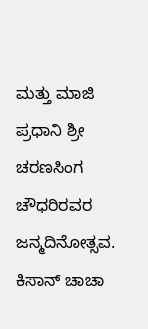ಮತ್ತು ಮಾಜಿ ಪ್ರಧಾನಿ ಶ್ರೀ ಚರಣಸಿಂಗ ಚೌಧರಿರವರ ಜನ್ಮದಿನೋತ್ಸವ.
ಕಿಸಾನ್ ಚಾಚಾ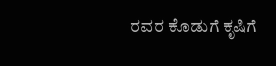ರವರ ಕೊಡುಗೆ ಕೃಷಿಗೆ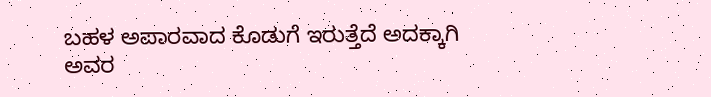ಬಹಳ ಅಪಾರವಾದ ಕೊಡುಗೆ ಇರುತ್ತೆದೆ ಅದಕ್ಕಾಗಿ ಅವರ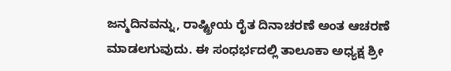ಜನ್ಮದಿನವನ್ನು, ರಾಷ್ಟ್ರೀಯ ರೈತ ದಿನಾಚರಣೆ ಅಂತ ಆಚರಣೆ ಮಾಡಲಗುವುದು. ಈ ಸಂಧರ್ಭದಲ್ಲಿ ತಾಲೂಕಾ ಅಧ್ಯಕ್ಷ ಶ್ರೀ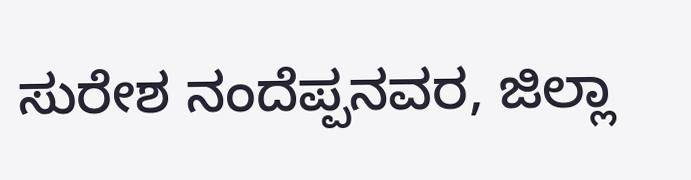ಸುರೇಶ ನಂದೆಪ್ಪನವರ, ಜಿಲ್ಲಾ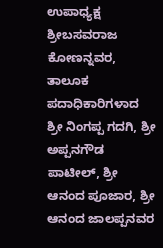ಉಪಾಧ್ಯಕ್ಷ ಶ್ರೀಬಸವರಾಜ ಕೋಣನ್ನವರ, ತಾಲೂಕ ಪದಾಧಿಕಾರಿಗಳಾದ ಶ್ರೀ ನಿಂಗಪ್ಪ ಗದಗಿ, ಶ್ರೀ ಅಪ್ಪನಗೌಡ ಪಾಟೀಲ್, ಶ್ರೀ ಆನಂದ ಪೂಜಾರ, ಶ್ರೀ ಆನಂದ ಜಾಲಪ್ಪನವರ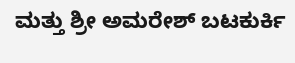ಮತ್ತು ಶ್ರೀ ಅಮರೇಶ್ ಬಟಕುರ್ಕಿ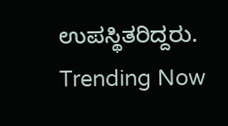ಉಪಸ್ಥಿತರಿದ್ದರು.
Trending Now